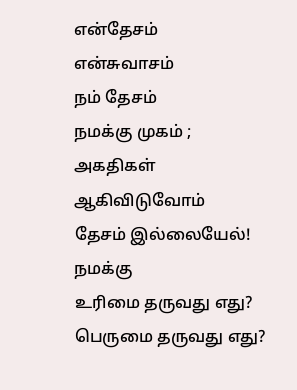என்தேசம்
என்சுவாசம்
நம் தேசம்
நமக்கு முகம் ;
அகதிகள்
ஆகிவிடுவோம்
தேசம் இல்லையேல்!
நமக்கு
உரிமை தருவது எது?
பெருமை தருவது எது?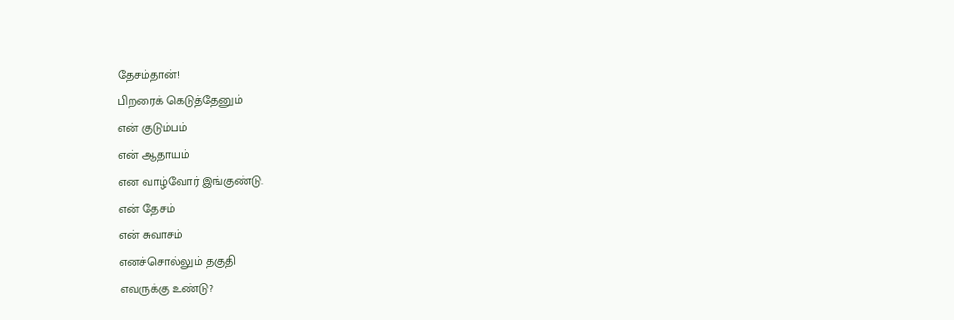தேசம்தான்!
பிறரைக் கெடுத்தேனும்
என் குடும்பம்
என் ஆதாயம்
என வாழ்வோர் இங்குண்டு.
என் தேசம்
என் சுவாசம்
எனச்சொல்லும் தகுதி
எவருக்கு உண்டு?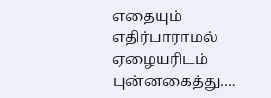எதையும் எதிர்பாராமல்
ஏழையரிடம் புன்னகைத்து….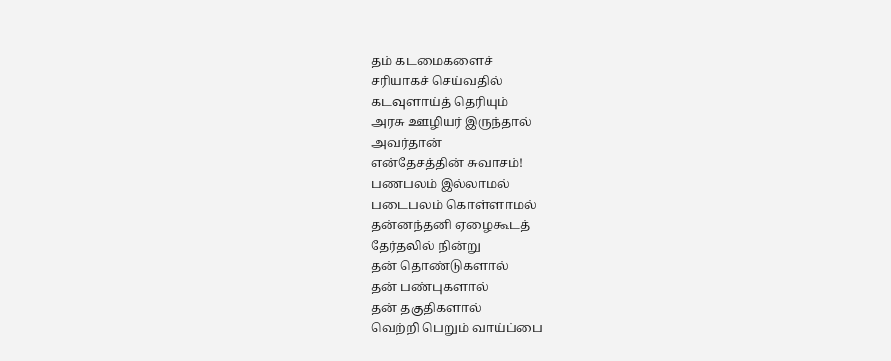தம் கடமைகளைச்
சரியாகச் செய்வதில்
கடவுளாய்த் தெரியும்
அரசு ஊழியர் இருந்தால்
அவர்தான்
என்தேசத்தின் சுவாசம்!
பணபலம் இல்லாமல்
படைபலம் கொள்ளாமல்
தன்னந்தனி ஏழைகூடத்
தேர்தலில் நின்று
தன் தொண்டுகளால்
தன் பண்புகளால்
தன் தகுதிகளால்
வெற்றி பெறும் வாய்ப்பை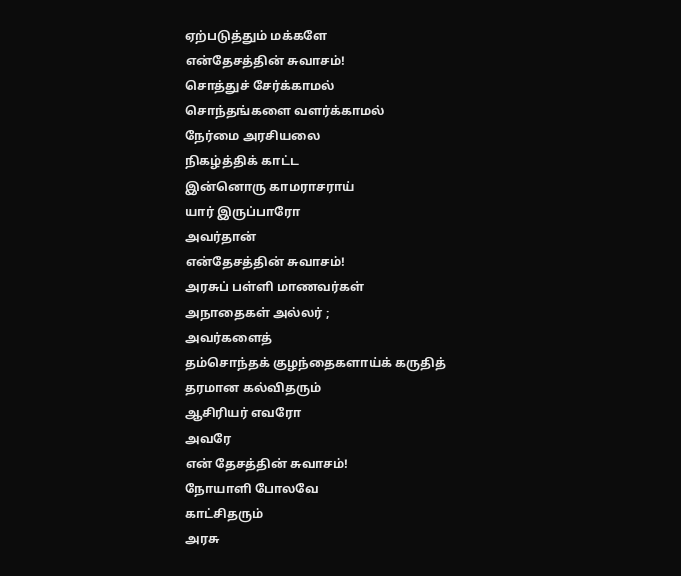ஏற்படுத்தும் மக்களே
என்தேசத்தின் சுவாசம்!
சொத்துச் சேர்க்காமல்
சொந்தங்களை வளர்க்காமல்
நேர்மை அரசியலை
நிகழ்த்திக் காட்ட
இன்னொரு காமராசராய்
யார் இருப்பாரோ
அவர்தான்
என்தேசத்தின் சுவாசம்!
அரசுப் பள்ளி மாணவர்கள்
அநாதைகள் அல்லர் ;
அவர்களைத்
தம்சொந்தக் குழந்தைகளாய்க் கருதித்
தரமான கல்விதரும்
ஆசிரியர் எவரோ
அவரே
என் தேசத்தின் சுவாசம்!
நோயாளி போலவே
காட்சிதரும்
அரசு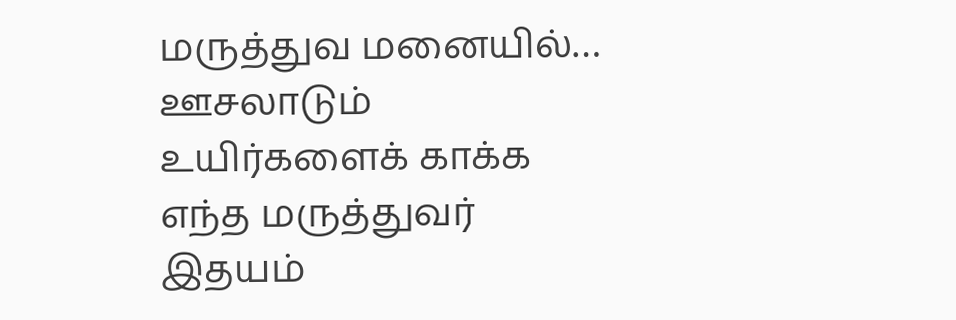மருத்துவ மனையில்…
ஊசலாடும்
உயிர்களைக் காக்க
எந்த மருத்துவர்
இதயம்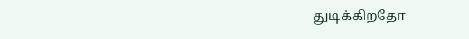துடிக்கிறதோ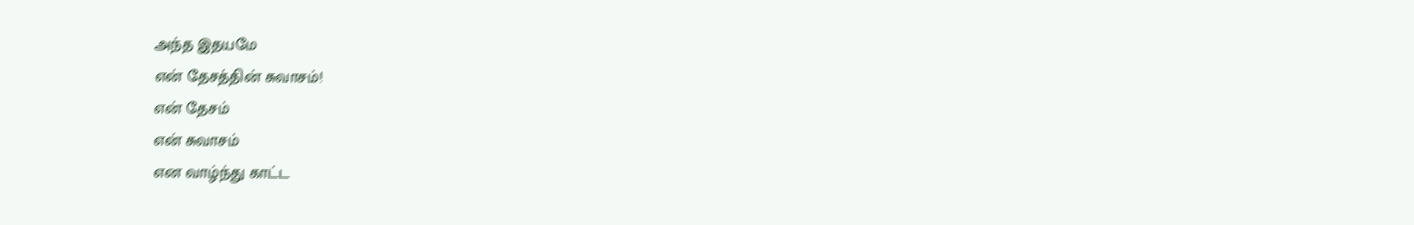அந்த இதயமே
என் தேசத்தின் சுவாசம்!
என் தேசம்
என் சுவாசம்
என வாழ்ந்து காட்ட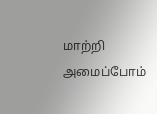மாற்றி அமைப்போம்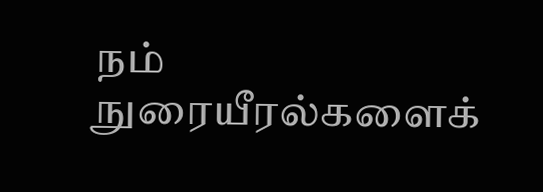நம் நுரையீரல்களைக்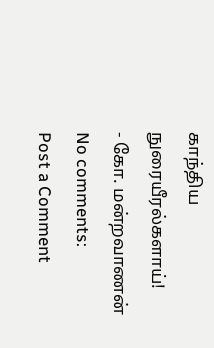காந்திய நுரையீரல்களாய்!
- கோ. மன்றவாணன்
No comments:
Post a Comment